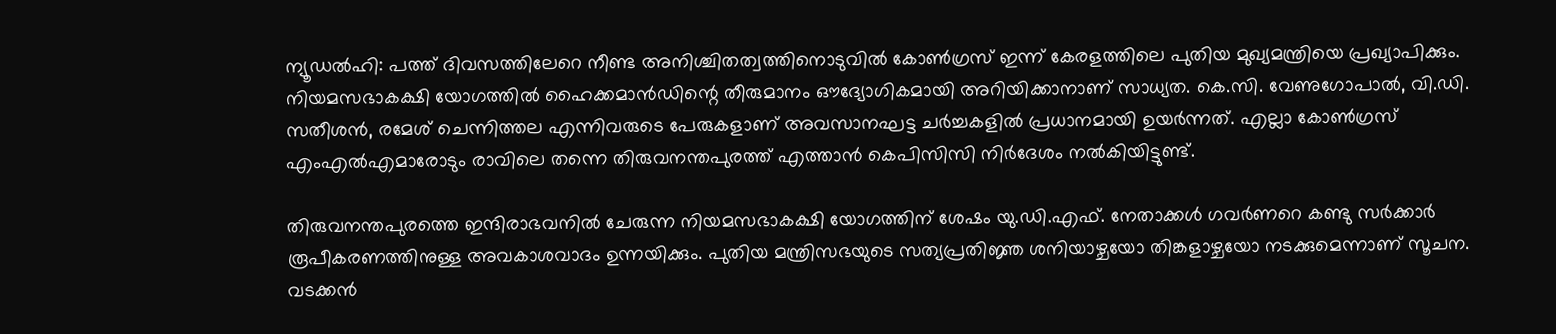ന്യൂഡൽഹി: പത്ത് ദിവസത്തിലേറെ നീണ്ട അനിശ്ചിതത്വത്തിനൊടുവിൽ കോൺഗ്രസ് ഇന്ന് കേരളത്തിലെ പുതിയ മുഖ്യമന്ത്രിയെ പ്രഖ്യാപിക്കും. നിയമസഭാകക്ഷി യോഗത്തിൽ ഹൈക്കമാൻഡിന്റെ തീരുമാനം ഔദ്യോഗികമായി അറിയിക്കാനാണ് സാധ്യത. കെ.സി. വേണുഗോപാൽ, വി.ഡി. സതീശൻ, രമേശ് ചെന്നിത്തല എന്നിവരുടെ പേരുകളാണ് അവസാനഘട്ട ചർച്ചകളിൽ പ്രധാനമായി ഉയർന്നത്. എല്ലാ കോൺഗ്രസ് എംഎൽഎമാരോടും രാവിലെ തന്നെ തിരുവനന്തപുരത്ത് എത്താൻ കെപിസിസി നിർദേശം നൽകിയിട്ടുണ്ട്.

തിരുവനന്തപുരത്തെ ഇന്ദിരാഭവനിൽ ചേരുന്ന നിയമസഭാകക്ഷി യോഗത്തിന് ശേഷം യു.ഡി.എഫ്. നേതാക്കൾ ഗവർണറെ കണ്ടു സർക്കാർ രൂപീകരണത്തിനുള്ള അവകാശവാദം ഉന്നയിക്കും. പുതിയ മന്ത്രിസഭയുടെ സത്യപ്രതിജ്ഞ ശനിയാഴ്ചയോ തിങ്കളാഴ്ചയോ നടക്കുമെന്നാണ് സൂചന. വടക്കൻ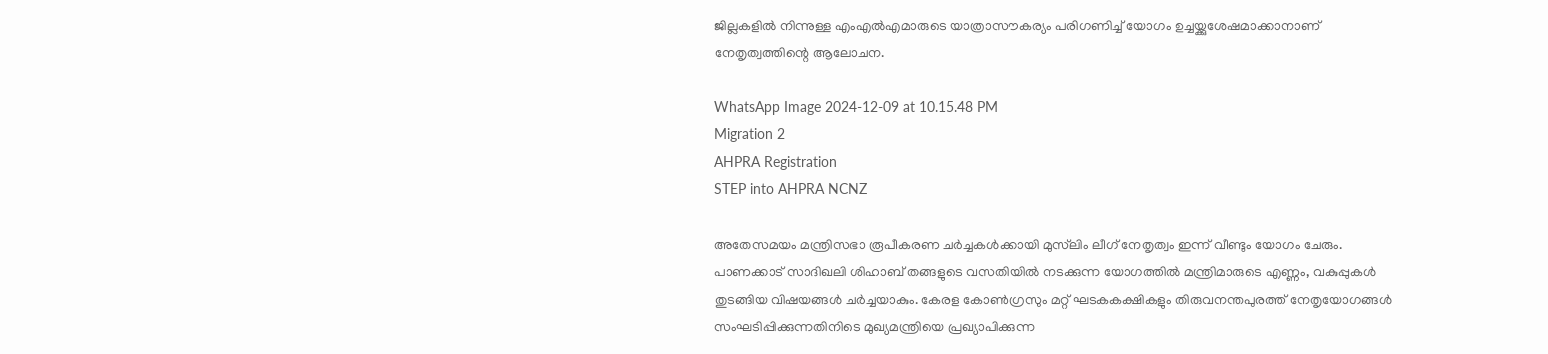ജില്ലകളിൽ നിന്നുള്ള എംഎൽഎമാരുടെ യാത്രാസൗകര്യം പരിഗണിച്ച് യോഗം ഉച്ചയ്ക്കുശേഷമാക്കാനാണ് നേതൃത്വത്തിന്റെ ആലോചന.

WhatsApp Image 2024-12-09 at 10.15.48 PM
Migration 2
AHPRA Registration
STEP into AHPRA NCNZ

അതേസമയം മന്ത്രിസഭാ രൂപീകരണ ചർച്ചകൾക്കായി മുസ്‌ലിം ലീഗ് നേതൃത്വം ഇന്ന് വീണ്ടും യോഗം ചേരും. പാണക്കാട് സാദിഖലി ശിഹാബ് തങ്ങളുടെ വസതിയിൽ നടക്കുന്ന യോഗത്തിൽ മന്ത്രിമാരുടെ എണ്ണം, വകുപ്പുകൾ തുടങ്ങിയ വിഷയങ്ങൾ ചർച്ചയാകും. കേരള കോൺഗ്രസും മറ്റ് ഘടകകക്ഷികളും തിരുവനന്തപുരത്ത് നേതൃയോഗങ്ങൾ സംഘടിപ്പിക്കുന്നതിനിടെ മുഖ്യമന്ത്രിയെ പ്രഖ്യാപിക്കുന്ന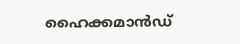ഹൈക്കമാൻഡ്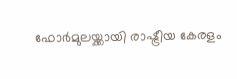ഫോർമുലയ്ക്കായി രാഷ്ട്രീയ കേരളം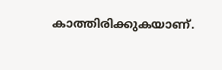കാത്തിരിക്കുകയാണ്.